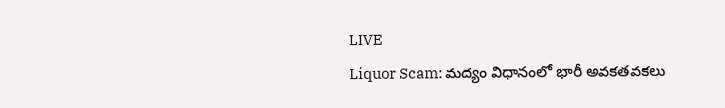LIVE
Liquor Scam: మద్యం విధానంలో భారీ అవకతవకలు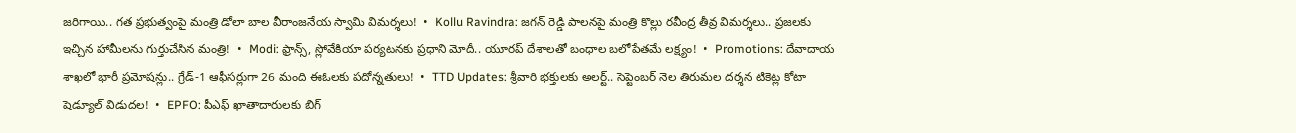జరిగాయి.. గత ప్రభుత్వంపై మంత్రి డోలా బాల వీరాంజనేయ స్వామి విమర్శలు!  •  Kollu Ravindra: జగన్ రెడ్డి పాలనపై మంత్రి కొల్లు రవీంద్ర తీవ్ర విమర్శలు.. ప్రజలకు ఇచ్చిన హామీలను గుర్తుచేసిన మంత్రి!  •  Modi: ఫ్రాన్స్, స్లోవేకియా పర్యటనకు ప్రధాని మోదీ.. యూరప్ దేశాలతో బంధాల బలోపేతమే లక్ష్యం!  •  Promotions: దేవాదాయ శాఖలో భారీ ప్రమోషన్లు.. గ్రేడ్-1 ఆఫీసర్లుగా 26 మంది ఈఓలకు పదోన్నతులు!  •  TTD Updates: శ్రీవారి భక్తులకు అలర్ట్.. సెప్టెంబర్ నెల తిరుమల దర్శన టికెట్ల కోటా షెడ్యూల్ విడుదల!  •  EPFO: పీఎఫ్ ఖాతాదారులకు బిగ్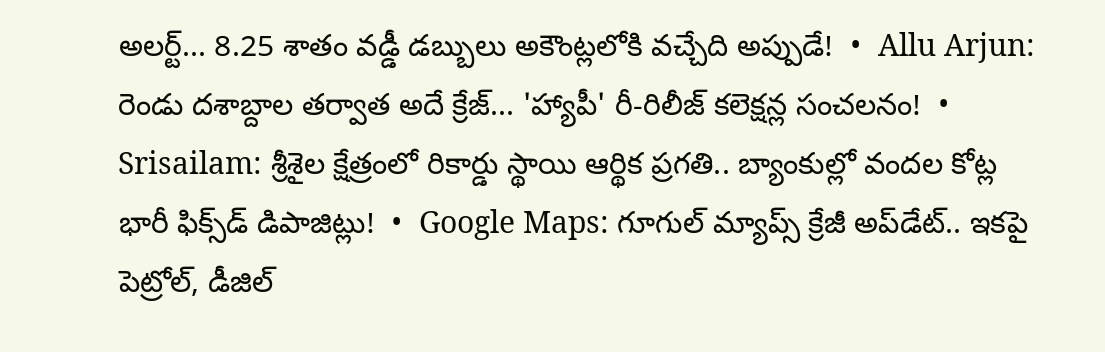అలర్ట్... 8.25 శాతం వడ్డీ డబ్బులు అకౌంట్లలోకి వచ్చేది అప్పుడే!  •  Allu Arjun: రెండు దశాబ్దాల తర్వాత అదే క్రేజ్... 'హ్యాపీ' రీ-రిలీజ్ కలెక్షన్ల సంచలనం!  •  Srisailam: శ్రీశైల క్షేత్రంలో రికార్డు స్థాయి ఆర్థిక ప్రగతి.. బ్యాంకుల్లో వందల కోట్ల భారీ ఫిక్స్‌డ్ డిపాజిట్లు!  •  Google Maps: గూగుల్ మ్యాప్స్ క్రేజీ అప్‌డేట్.. ఇకపై పెట్రోల్, డీజిల్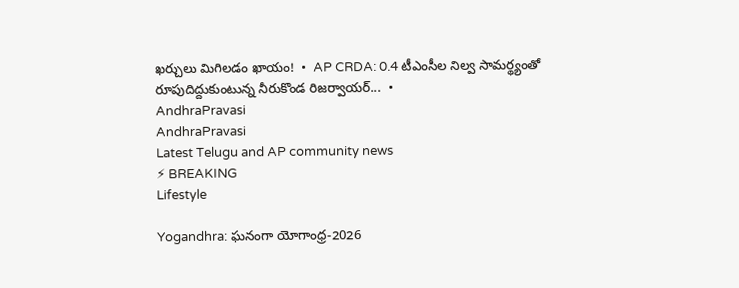ఖర్చులు మిగిలడం ఖాయం!  •  AP CRDA: 0.4 టీఎంసీల నిల్వ సామర్థ్యంతో రూపుదిద్దుకుంటున్న నీరుకొండ రిజర్వాయర్...  •
AndhraPravasi
AndhraPravasi
Latest Telugu and AP community news
⚡ BREAKING
Lifestyle

Yogandhra: ఘనంగా యోగాంధ్ర-2026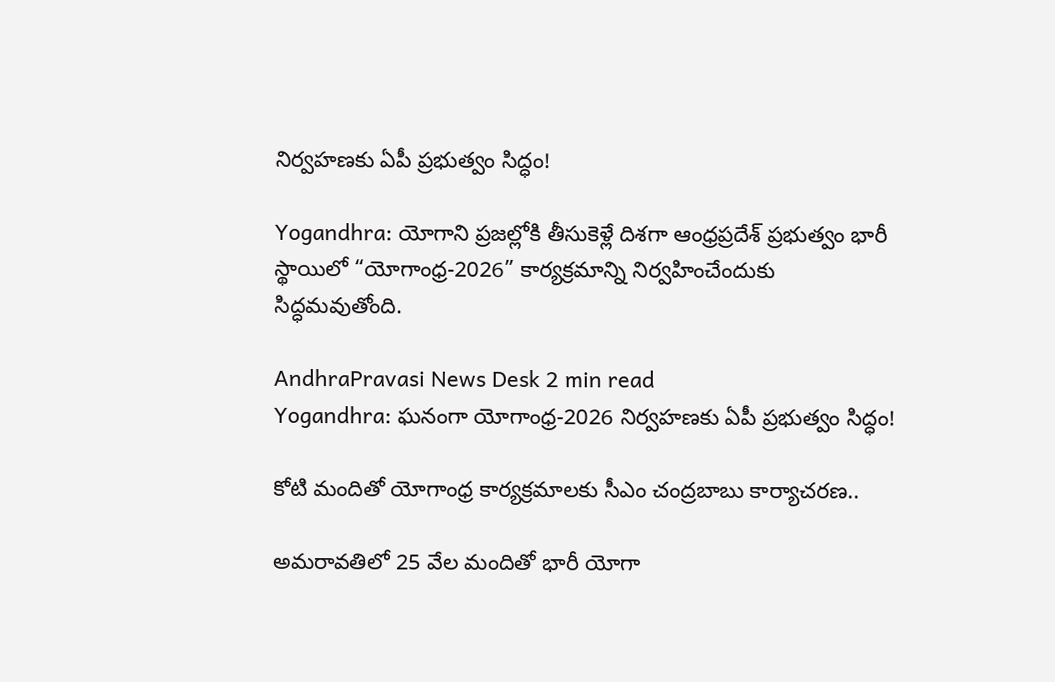నిర్వహణకు ఏపీ ప్రభుత్వం సిద్ధం!

Yogandhra: యోగాని ప్రజల్లోకి తీసుకెళ్లే దిశగా ఆంధ్రప్రదేశ్ ప్రభుత్వం భారీ స్థాయిలో “యోగాంధ్ర-2026” కార్యక్రమాన్ని నిర్వహించేందుకు సిద్ధమవుతోంది.

AndhraPravasi News Desk 2 min read
Yogandhra: ఘనంగా యోగాంధ్ర-2026 నిర్వహణకు ఏపీ ప్రభుత్వం సిద్ధం!

కోటి మందితో యోగాంధ్ర కార్యక్రమాలకు సీఎం చంద్రబాబు కార్యాచరణ..

అమరావతిలో 25 వేల మందితో భారీ యోగా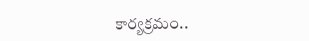కార్యక్రమం..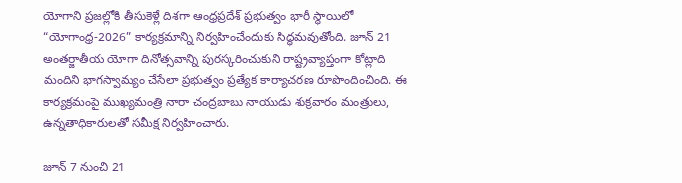యోగాని ప్రజల్లోకి తీసుకెళ్లే దిశగా ఆంధ్రప్రదేశ్ ప్రభుత్వం భారీ స్థాయిలో “యోగాంధ్ర-2026” కార్యక్రమాన్ని నిర్వహించేందుకు సిద్ధమవుతోంది. జూన్ 21 అంతర్జాతీయ యోగా దినోత్సవాన్ని పురస్కరించుకుని రాష్ట్రవ్యాప్తంగా కోట్లాది మందిని భాగస్వామ్యం చేసేలా ప్రభుత్వం ప్రత్యేక కార్యాచరణ రూపొందించింది. ఈ కార్యక్రమంపై ముఖ్యమంత్రి నారా చంద్రబాబు నాయుడు శుక్రవారం మంత్రులు, ఉన్నతాధికారులతో సమీక్ష నిర్వహించారు.

జూన్ 7 నుంచి 21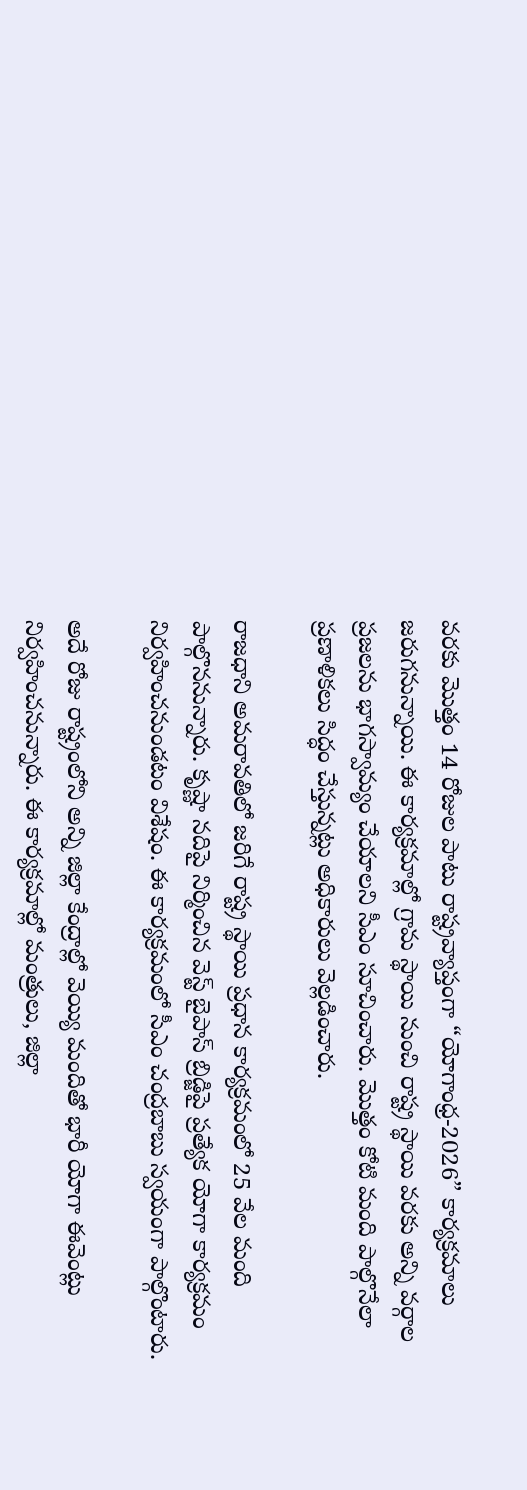వరకు మొత్తం 14 రోజుల పాటు రాష్ట్రవ్యాప్తంగా “యోగాంధ్ర-2026” కార్యక్రమాలు జరుగనున్నాయి. ఈ కార్యక్రమాల్లో గ్రామ స్థాయి నుంచి రాష్ట్ర స్థాయి వరకు అన్ని వర్గాల ప్రజలను భాగస్వామ్యం చేయాలని సీఎం సూచించారు. మొత్తం కోటి మంది పాల్గొనేలా ప్రణాళికలు సిద్ధం చేస్తున్నట్లు అధికారులు వెల్లడించారు.

రాజధాని అమరావతిలో జరిగే రాష్ట్ర స్థాయి ప్రధాన కార్యక్రమంలో 25 వేల మంది పాల్గొననున్నారు. కృష్ణా నదిపై నిర్మించిన వెస్ట్ బైపాస్ బ్రిడ్జిపై ప్రత్యేక యోగా కార్యక్రమం నిర్వహించనుండటం విశేషం. ఈ కార్యక్రమంలో సీఎం చంద్రబాబు స్వయంగా పాల్గొంటారు.

అదే రోజు రాష్ట్రంలోని అన్ని జిల్లా కేంద్రాల్లో వెయ్యి మందితో భారీ యోగా ఈవెంట్లు నిర్వహించనున్నారు. ఈ కార్యక్రమాల్లో మంత్రులు, జిల్లా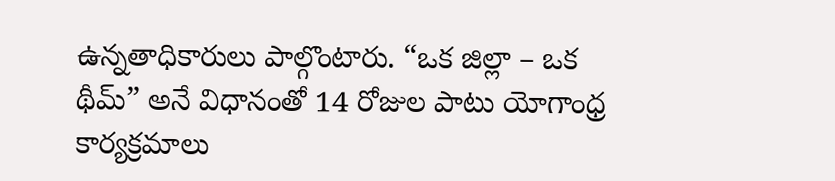ఉన్నతాధికారులు పాల్గొంటారు. “ఒక జిల్లా – ఒక థీమ్” అనే విధానంతో 14 రోజుల పాటు యోగాంధ్ర కార్యక్రమాలు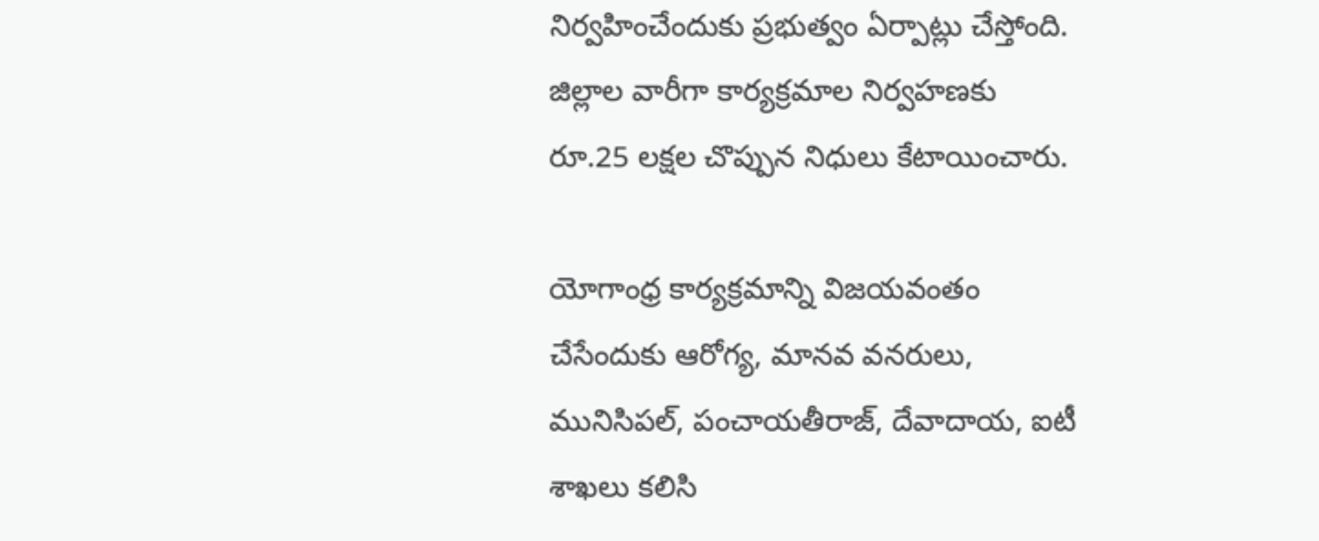నిర్వహించేందుకు ప్రభుత్వం ఏర్పాట్లు చేస్తోంది. జిల్లాల వారీగా కార్యక్రమాల నిర్వహణకు రూ.25 లక్షల చొప్పున నిధులు కేటాయించారు.

యోగాంధ్ర కార్యక్రమాన్ని విజయవంతం చేసేందుకు ఆరోగ్య, మానవ వనరులు, మునిసిపల్, పంచాయతీరాజ్, దేవాదాయ, ఐటీ శాఖలు కలిసి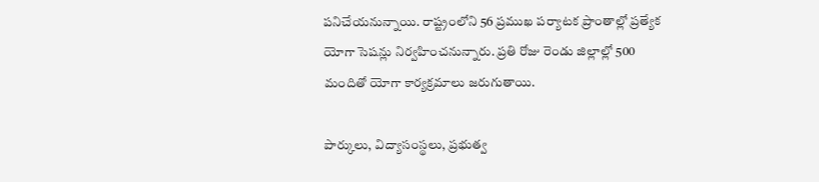పనిచేయనున్నాయి. రాష్ట్రంలోని 56 ప్రముఖ పర్యాటక ప్రాంతాల్లో ప్రత్యేక యోగా సెషన్లు నిర్వహించనున్నారు. ప్రతి రోజు రెండు జిల్లాల్లో 500 మందితో యోగా కార్యక్రమాలు జరుగుతాయి.

పార్కులు, విద్యాసంస్థలు, ప్రభుత్వ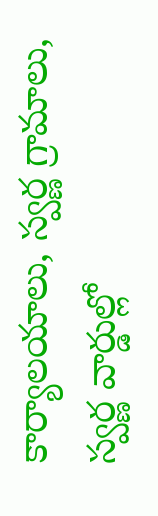కార్యాలయాలు, స్వర్ణ గ్రామాలు, స్వర్ణ వార్డుల్లో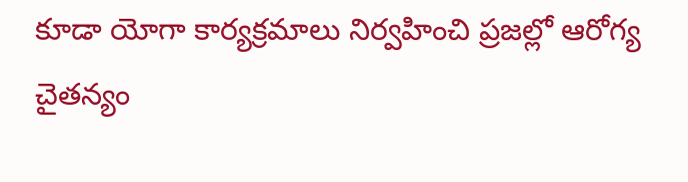కూడా యోగా కార్యక్రమాలు నిర్వహించి ప్రజల్లో ఆరోగ్య చైతన్యం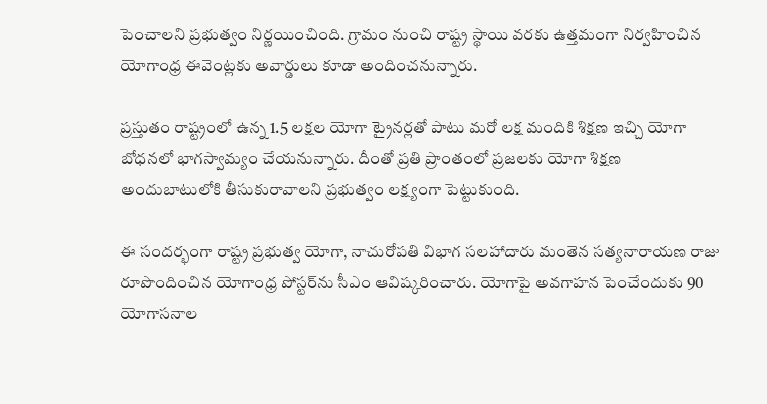పెంచాలని ప్రభుత్వం నిర్ణయించింది. గ్రామం నుంచి రాష్ట్ర స్థాయి వరకు ఉత్తమంగా నిర్వహించిన యోగాంధ్ర ఈవెంట్లకు అవార్డులు కూడా అందించనున్నారు.

ప్రస్తుతం రాష్ట్రంలో ఉన్న 1.5 లక్షల యోగా ట్రైనర్లతో పాటు మరో లక్ష మందికి శిక్షణ ఇచ్చి యోగా బోధనలో భాగస్వామ్యం చేయనున్నారు. దీంతో ప్రతి ప్రాంతంలో ప్రజలకు యోగా శిక్షణ అందుబాటులోకి తీసుకురావాలని ప్రభుత్వం లక్ష్యంగా పెట్టుకుంది.

ఈ సందర్భంగా రాష్ట్ర ప్రభుత్వ యోగా, నాచురోపతి విభాగ సలహాదారు మంతెన సత్యనారాయణ రాజు రూపొందించిన యోగాంధ్ర పోస్టర్‌ను సీఎం ఆవిష్కరించారు. యోగాపై అవగాహన పెంచేందుకు 90 యోగాసనాల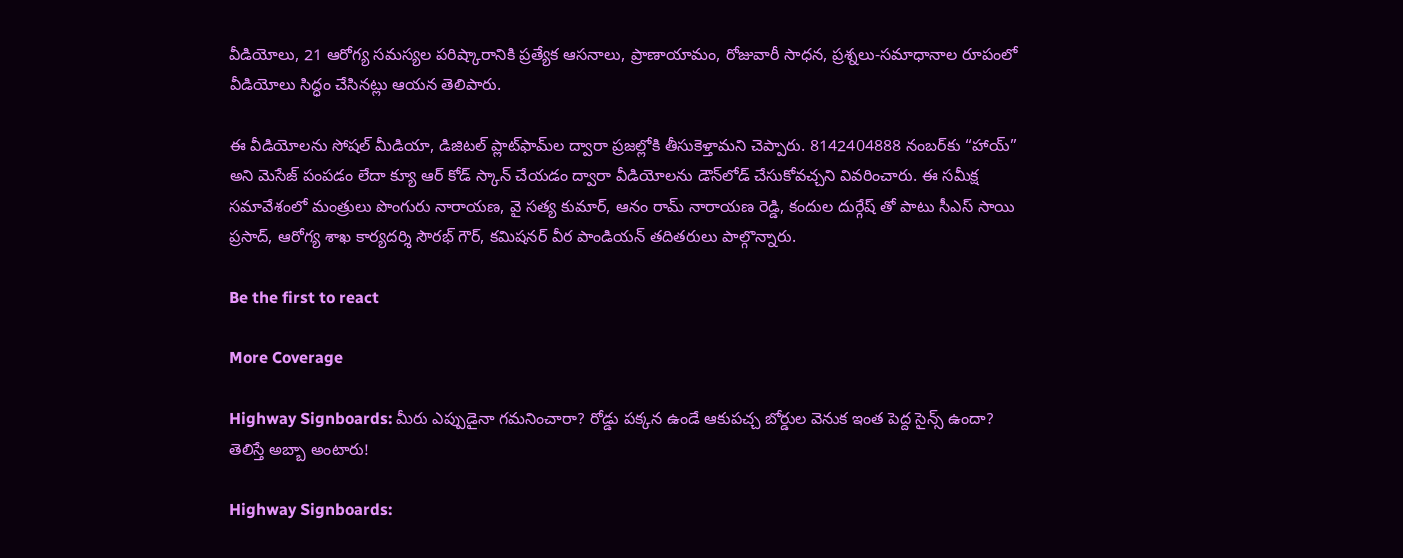వీడియోలు, 21 ఆరోగ్య సమస్యల పరిష్కారానికి ప్రత్యేక ఆసనాలు, ప్రాణాయామం, రోజువారీ సాధన, ప్రశ్నలు-సమాధానాల రూపంలో వీడియోలు సిద్ధం చేసినట్లు ఆయన తెలిపారు.

ఈ వీడియోలను సోషల్ మీడియా, డిజిటల్ ప్లాట్‌ఫామ్‌ల ద్వారా ప్రజల్లోకి తీసుకెళ్తామని చెప్పారు. 8142404888 నంబర్‌కు “హాయ్” అని మెసేజ్ పంపడం లేదా క్యూ ఆర్ కోడ్ స్కాన్ చేయడం ద్వారా వీడియోలను డౌన్‌లోడ్ చేసుకోవచ్చని వివరించారు. ఈ సమీక్ష సమావేశంలో మంత్రులు పొంగురు నారాయణ, వై సత్య కుమార్, ఆనం రామ్ నారాయణ రెడ్డి, కందుల దుర్గేష్ తో పాటు సీఎస్ సాయి ప్రసాద్, ఆరోగ్య శాఖ కార్యదర్శి సౌరభ్ గౌర్, కమిషనర్ వీర పాండియన్ తదితరులు పాల్గొన్నారు.

Be the first to react

More Coverage

Highway Signboards: మీరు ఎప్పుడైనా గమనించారా? రోడ్డు పక్కన ఉండే ఆకుపచ్చ బోర్డుల వెనుక ఇంత పెద్ద సైన్స్ ఉందా? తెలిస్తే అబ్బా అంటారు!

Highway Signboards: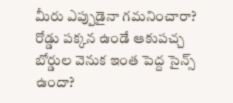మీరు ఎప్పుడైనా గమనించారా? రోడ్డు పక్కన ఉండే ఆకుపచ్చ బోర్డుల వెనుక ఇంత పెద్ద సైన్స్ ఉందా?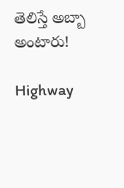తెలిస్తే అబ్బా అంటారు!

Highway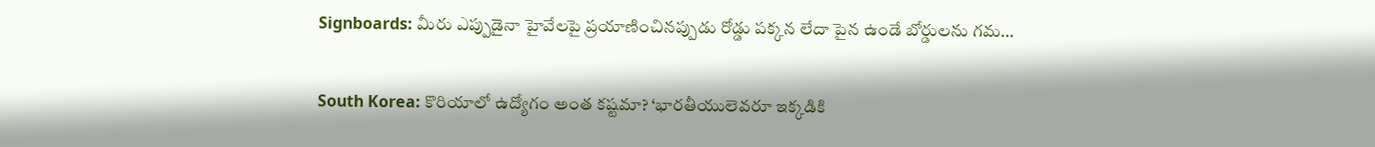Signboards: మీరు ఎప్పుడైనా హైవేలపై ప్రయాణించినప్పుడు రోడ్డు పక్కన లేదా పైన ఉండే బోర్డులను గమ…

South Korea: కొరియాలో ఉద్యోగం అంత కష్టమా? ‘భారతీయులెవరూ ఇక్కడికి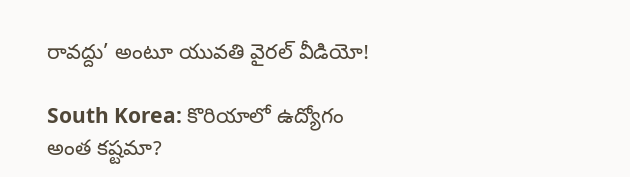రావద్దు’ అంటూ యువతి వైరల్ వీడియో!

South Korea: కొరియాలో ఉద్యోగం అంత కష్టమా?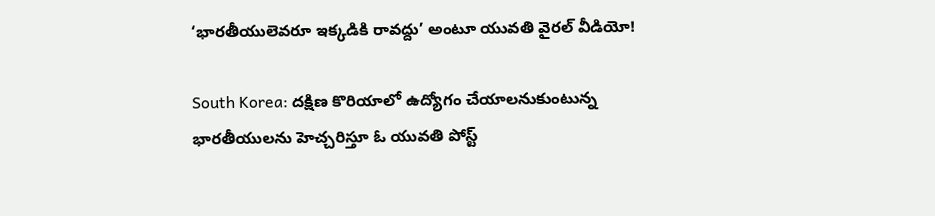‘భారతీయులెవరూ ఇక్కడికి రావద్దు’ అంటూ యువతి వైరల్ వీడియో!

South Korea: దక్షిణ కొరియాలో ఉద్యోగం చేయాలనుకుంటున్న భారతీయులను హెచ్చరిస్తూ ఓ యువతి పోస్ట్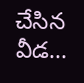చేసిన వీడ…